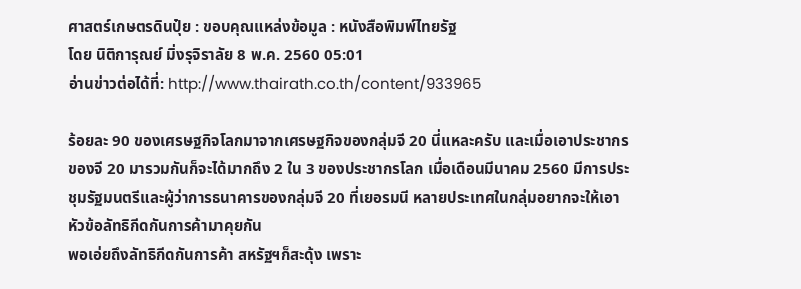ศาสตร์เกษตรดินปุ๋ย : ขอบคุณแหล่งข้อมูล : หนังสือพิมพ์ไทยรัฐ
โดย นิติการุณย์ มิ่งรุจิราลัย 8 พ.ค. 2560 05:01
อ่านข่าวต่อได้ที่: http://www.thairath.co.th/content/933965

ร้อยละ 90 ของเศรษฐกิจโลกมาจากเศรษฐกิจของกลุ่มจี 20 นี่แหละครับ และเมื่อเอาประชากรของจี 20 มารวมกันก็จะได้มากถึง 2 ใน 3 ของประชากรโลก เมื่อเดือนมีนาคม 2560 มีการประชุมรัฐมนตรีและผู้ว่าการธนาคารของกลุ่มจี 20 ที่เยอรมนี หลายประเทศในกลุ่มอยากจะให้เอาหัวข้อลัทธิกีดกันการค้ามาคุยกัน
พอเอ่ยถึงลัทธิกีดกันการค้า สหรัฐฯก็สะดุ้ง เพราะ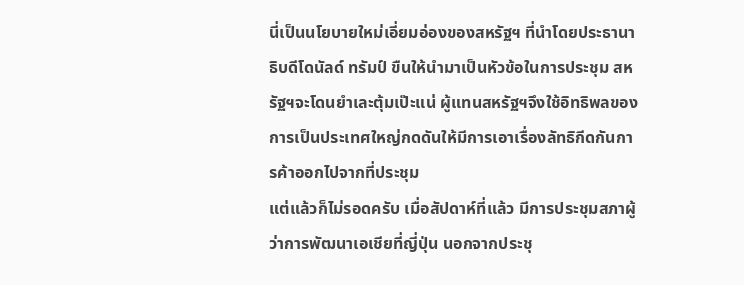นี่เป็นนโยบายใหม่เอี่ยมอ่องของสหรัฐฯ ที่นำโดยประธานาธิบดีโดนัลด์ ทรัมป์ ขืนให้นำมาเป็นหัวข้อในการประชุม สหรัฐฯจะโดนยำเละตุ้มเป๊ะแน่ ผู้แทนสหรัฐฯจึงใช้อิทธิพลของการเป็นประเทศใหญ่กดดันให้มีการเอาเรื่องลัทธิกีดกันการค้าออกไปจากที่ประชุม
แต่แล้วก็ไม่รอดครับ เมื่อสัปดาห์ที่แล้ว มีการประชุมสภาผู้ว่าการพัฒนาเอเชียที่ญี่ปุ่น นอกจากประชุ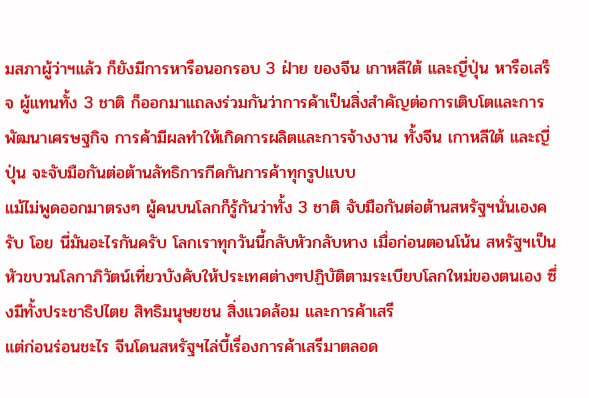มสภาผู้ว่าฯแล้ว ก็ยังมีการหารือนอกรอบ 3 ฝ่าย ของจีน เกาหลีใต้ และญี่ปุ่น หารือเสร็จ ผู้แทนทั้ง 3 ชาติ ก็ออกมาแถลงร่วมกันว่าการค้าเป็นสิ่งสำคัญต่อการเติบโตและการพัฒนาเศรษฐกิจ การค้ามีผลทำให้เกิดการผลิตและการจ้างงาน ทั้งจีน เกาหลีใต้ และญี่ปุ่น จะจับมือกันต่อต้านลัทธิการกีดกันการค้าทุกรูปแบบ
แม้ไม่พูดออกมาตรงๆ ผู้คนบนโลกก็รู้กันว่าทั้ง 3 ชาติ จับมือกันต่อต้านสหรัฐฯนั่นเองครับ โอย นี่มันอะไรกันครับ โลกเราทุกวันนี้กลับหัวกลับหาง เมื่อก่อนตอนโน้น สหรัฐฯเป็นหัวขบวนโลกาภิวัตน์เที่ยวบังคับให้ประเทศต่างๆปฏิบัติตามระเบียบโลกใหม่ของตนเอง ซึ่งมีทั้งประชาธิปไตย สิทธิมนุษยชน สิ่งแวดล้อม และการค้าเสรี
แต่ก่อนร่อนชะไร จีนโดนสหรัฐฯไล่บี้เรื่องการค้าเสรีมาตลอด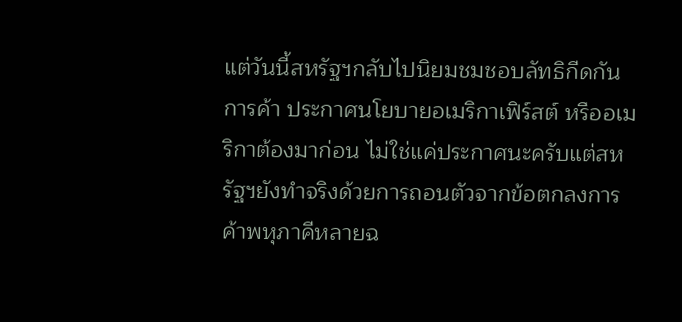แต่วันนี้สหรัฐฯกลับไปนิยมชมชอบลัทธิกีดกันการค้า ประกาศนโยบายอเมริกาเฟิร์สต์ หรืออเมริกาต้องมาก่อน ไม่ใช่แค่ประกาศนะครับแต่สหรัฐฯยังทำจริงด้วยการถอนตัวจากข้อตกลงการค้าพหุภาคีหลายฉ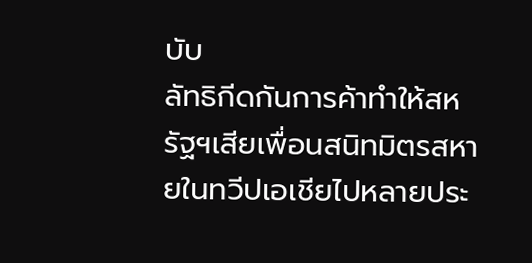บับ
ลัทธิกีดกันการค้าทำให้สหรัฐฯเสียเพื่อนสนิทมิตรสหายในทวีปเอเชียไปหลายประ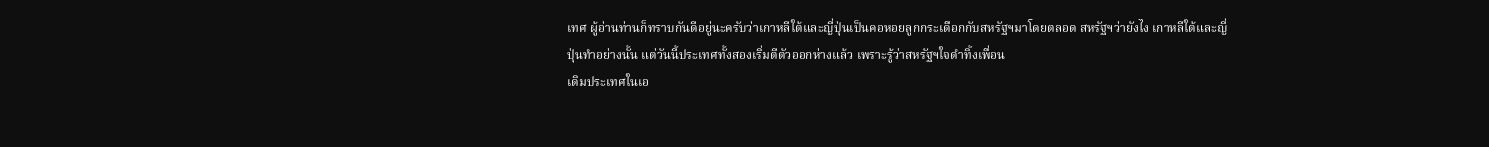เทศ ผู้อ่านท่านก็ทราบกันดีอยู่นะครับว่าเกาหลีใต้และญี่ปุ่นเป็นคอหอยลูกกระเดือกกับสหรัฐฯมาโดยตลอด สหรัฐฯว่ายังไง เกาหลีใต้และญี่ปุ่นทำอย่างนั้น แต่วันนี้ประเทศทั้งสองเริ่มตีตัวออกห่างแล้ว เพราะรู้ว่าสหรัฐฯใจดำทิ้งเพื่อน
เดิมประเทศในเอ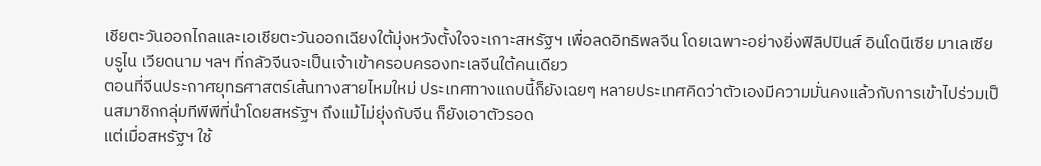เชียตะวันออกไกลและเอเชียตะวันออกเฉียงใต้มุ่งหวังตั้งใจจะเกาะสหรัฐฯ เพื่อลดอิทธิพลจีน โดยเฉพาะอย่างยิ่งฟิลิปปินส์ อินโดนีเซีย มาเลเซีย บรูไน เวียดนาม ฯลฯ ที่กลัวจีนจะเป็นเจ้าเข้าครอบครองทะเลจีนใต้คนเดียว
ตอนที่จีนประกาศยุทธศาสตร์เส้นทางสายไหมใหม่ ประเทศทางแถบนี้ก็ยังเฉยๆ หลายประเทศคิดว่าตัวเองมีความมั่นคงแล้วกับการเข้าไปร่วมเป็นสมาชิกกลุ่มทีพีพีที่นำโดยสหรัฐฯ ถึงแม้ไม่ยุ่งกับจีน ก็ยังเอาตัวรอด
แต่เมื่อสหรัฐฯ ใช้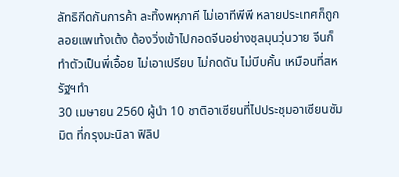ลัทธิกีดกันการค้า ละทิ้งพหุภาคี ไม่เอาทีพีพี หลายประเทศก็ถูกลอยแพเท้งเต้ง ต้องวิ่งเข้าไปกอดจีนอย่างชุลมุนวุ่นวาย จีนก็ทำตัวเป็นพี่เอื้อย ไม่เอาเปรียบ ไม่กดดัน ไม่บีบคั้น เหมือนที่สหรัฐฯทำ
30 เมษายน 2560 ผู้นำ 10 ชาติอาเซียนที่ไปประชุมอาเซียนซัมมิต ที่กรุงมะนิลา ฟิลิป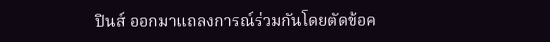ปินส์ ออกมาแถลงการณ์ร่วมกันโดยตัดข้อค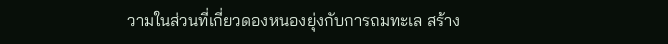วามในส่วนที่เกี่ยวดองหนองยุ่งกับการถมทะเล สร้าง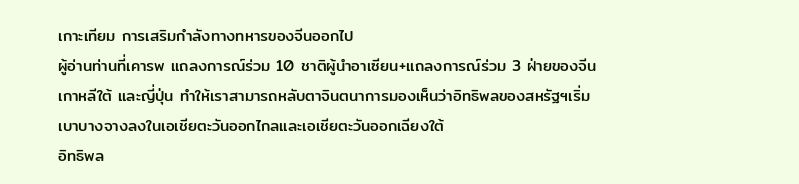เกาะเทียม การเสริมกำลังทางทหารของจีนออกไป
ผู้อ่านท่านที่เคารพ แถลงการณ์ร่วม 10 ชาติผู้นำอาเซียน+แถลงการณ์ร่วม 3 ฝ่ายของจีน เกาหลีใต้ และญี่ปุ่น ทำให้เราสามารถหลับตาจินตนาการมองเห็นว่าอิทธิพลของสหรัฐฯเริ่มเบาบางจางลงในเอเชียตะวันออกไกลและเอเชียตะวันออกเฉียงใต้
อิทธิพล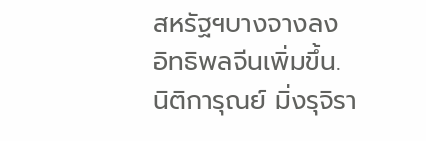สหรัฐฯบางจางลง
อิทธิพลจีนเพิ่มขึ้น.
นิติการุณย์ มิ่งรุจิรา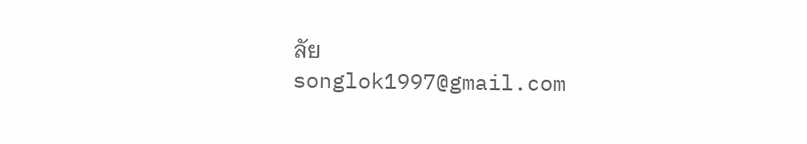ลัย
songlok1997@gmail.com